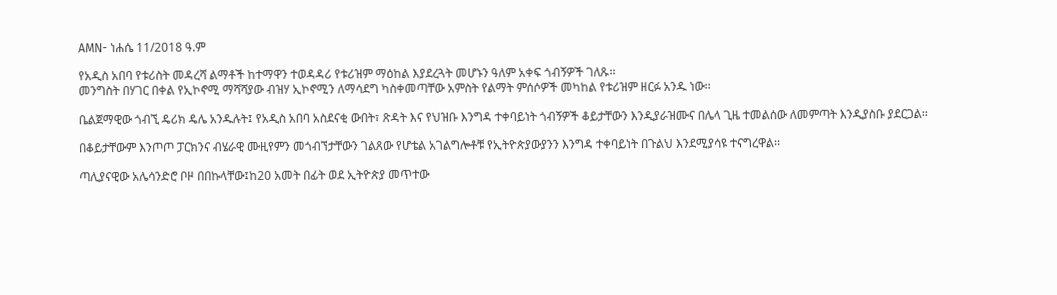AMN- ነሐሴ 11/2018 ዓ.ም

የአዲስ አበባ የቱሪስት መዳረሻ ልማቶች ከተማዋን ተወዳዳሪ የቱሪዝም ማዕከል እያደረጓት መሆኑን ዓለም አቀፍ ጎብኝዎች ገለጹ፡፡
መንግስት በሃገር በቀል የኢኮኖሚ ማሻሻያው ብዝሃ ኢኮኖሚን ለማሳደግ ካስቀመጣቸው አምስት የልማት ምሰሶዎች መካከል የቱሪዝም ዘርፉ አንዱ ነው፡፡

ቤልጀማዊው ጎብኚ ዴሪክ ዴሌ አንዱሉት፤ የአዲስ አበባ አስደናቂ ውበት፣ ጽዳት እና የህዝቡ እንግዳ ተቀባይነት ጎብኝዎች ቆይታቸውን እንዲያራዝሙና በሌላ ጊዜ ተመልሰው ለመምጣት እንዲያስቡ ያደርጋል፡፡

በቆይታቸውም እንጦጦ ፓርክንና ብሄራዊ ሙዚየምን መጎብኘታቸውን ገልጸው የሆቴል አገልግሎቶቹ የኢትዮጵያውያንን እንግዳ ተቀባይነት በጉልህ እንደሚያሳዩ ተናግረዋል፡፡

ጣሊያናዊው አሌሳንድሮ ቦዞ በበኩላቸው፤ከ20 አመት በፊት ወደ ኢትዮጵያ መጥተው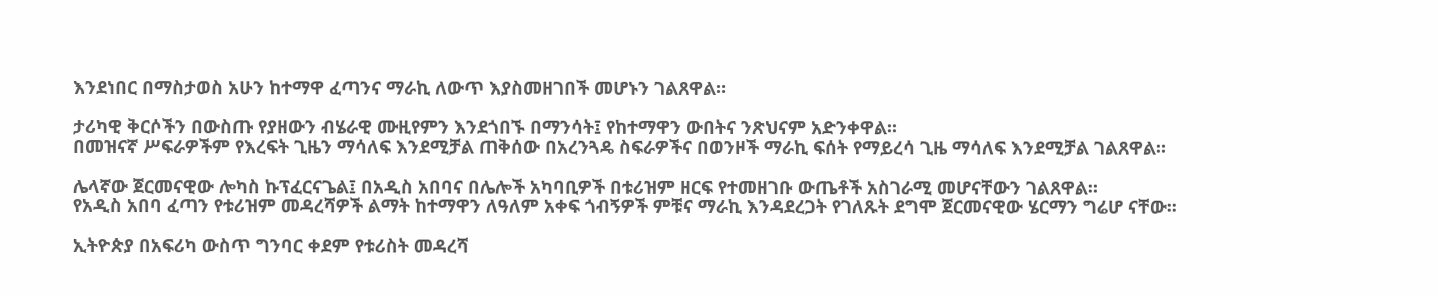እንደነበር በማስታወስ አሁን ከተማዋ ፈጣንና ማራኪ ለውጥ እያስመዘገበች መሆኑን ገልጸዋል።

ታሪካዊ ቅርሶችን በውስጡ የያዘውን ብሄራዊ ሙዚየምን እንደጎበኙ በማንሳት፤ የከተማዋን ውበትና ንጽህናም አድንቀዋል፡፡
በመዝናኛ ሥፍራዎችም የእረፍት ጊዜን ማሳለፍ እንደሚቻል ጠቅሰው በአረንጓዴ ስፍራዎችና በወንዞች ማራኪ ፍሰት የማይረሳ ጊዜ ማሳለፍ እንደሚቻል ገልጸዋል።

ሌላኛው ጀርመናዊው ሎካስ ኩፕፈርናጌል፤ በአዲስ አበባና በሌሎች አካባቢዎች በቱሪዝም ዘርፍ የተመዘገቡ ውጤቶች አስገራሚ መሆናቸውን ገልጸዋል።
የአዲስ አበባ ፈጣን የቱሪዝም መዳረሻዎች ልማት ከተማዋን ለዓለም አቀፍ ጎብኝዎች ምቹና ማራኪ እንዳደረጋት የገለጹት ደግሞ ጀርመናዊው ሄርማን ግሬሆ ናቸው፡፡

ኢትዮጵያ በአፍሪካ ውስጥ ግንባር ቀደም የቱሪስት መዳረሻ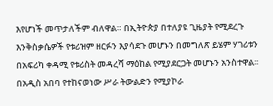እየሆነች መጥታለችም ብለዋል። በኢትዮጵያ በተለያዩ ጊዜያት የሚደረጉ እንቅስቃሴዎች የቱሪዝም ዘርፉን እያሳደጉ መሆኑን በመግለጽ ይሄም ሃገሪቱን በአፍሪካ ቀዳሚ የቱሪስት መዳረሻ ማዕከል የሚያደርጋት መሆኑን አንስተዋል፡፡
በአዲስ አበባ የተከናወነው ሥራ ትውልድን የሚያኮራ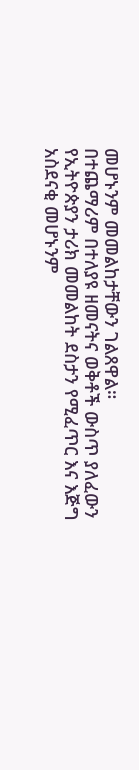መሆኑንም መመልከታቸውን ገልጸዋል።
በተጨማሪም በተለያዩ ዘመናትና ወቅቶች ውስጥ ያለፈውን የኢትዮጵያን ታሪክ መመልከት ደስታን የሚፈጥር እና እጅግ አስደናቂ መሆኑንም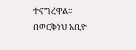ተናግረዋል፡፡
በወርቅነህ አቢዮ